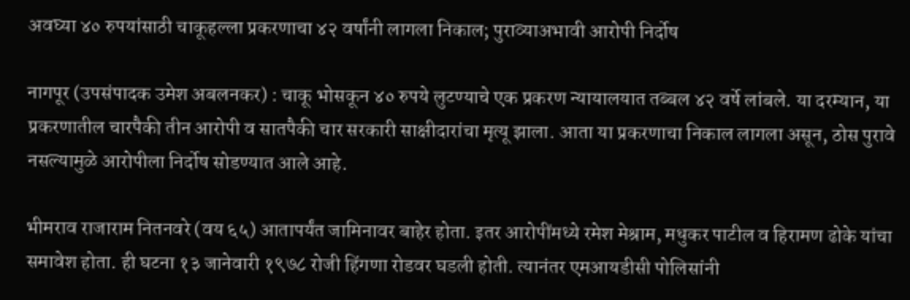अवघ्या ४० रुपयांसाठी चाकूहल्ला प्रकरणाचा ४२ वर्षांनी लागला निकाल; पुराव्याअभावी आरोपी निर्दोष

नागपूर (उपसंपादक उमेश अबलनकर) : चाकू भोसकून ४० रुपये लुटण्याचे एक प्रकरण न्यायालयात तब्बल ४२ वर्षे लांबले. या दरम्यान, या प्रकरणातील चारपैकी तीन आरोपी व सातपैकी चार सरकारी साक्षीदारांचा मृत्यू झाला. आता या प्रकरणाचा निकाल लागला असून, ठोस पुरावे नसल्यामुळे आरोपीला निर्दोष सोडण्यात आले आहे.

भीमराव राजाराम नितनवरे (वय ६५) आतापर्यंत जामिनावर बाहेर होता. इतर आरोपींमध्ये रमेश मेश्राम, मधुकर पाटील व हिरामण ढोके यांचा समावेश होता. ही घटना १३ जानेवारी १९७८ रोजी हिंगणा रोडवर घडली होती. त्यानंतर एमआयडीसी पोलिसांनी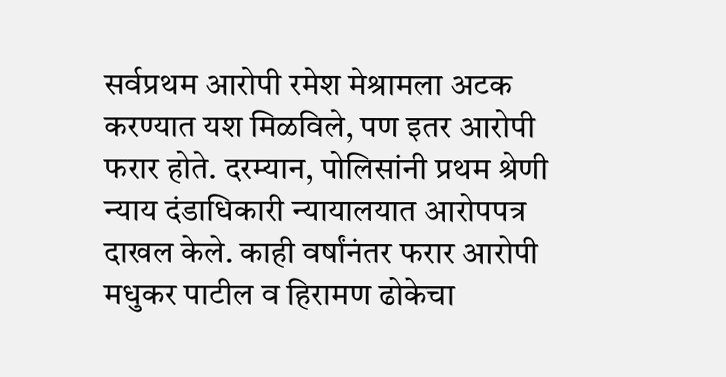सर्वप्रथम आरोपी रमेश मेश्रामला अटक करण्यात यश मिळविले, पण इतर आरोपी फरार होते. दरम्यान, पोलिसांनी प्रथम श्रेणी न्याय दंडाधिकारी न्यायालयात आरोपपत्र दाखल केले. काही वर्षांनंतर फरार आरोपी मधुकर पाटील व हिरामण ढोकेचा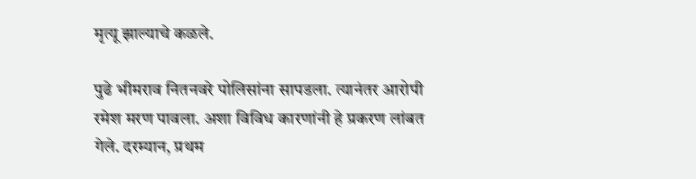मृत्यू झाल्याचे कळले.

पुढे भीमराव नितनवरे पोलिसांना सापडला. त्यानंतर आरोपी रमेश मरण पावला. अशा विविध कारणांनी हे प्रकरण लांबत गेले. दरम्यान, प्रथम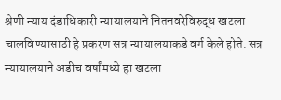श्रेणी न्याय दंडाधिकारी न्यायालयाने नितनवरेविरुद्ध खटला चालविण्यासाठी हे प्रकरण सत्र न्यायालयाकडे वर्ग केले होते. सत्र न्यायालयाने अडीच वर्षांमध्ये हा खटला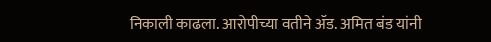निकाली काढला. आरोपीच्या वतीने ॲड. अमित बंड यांनी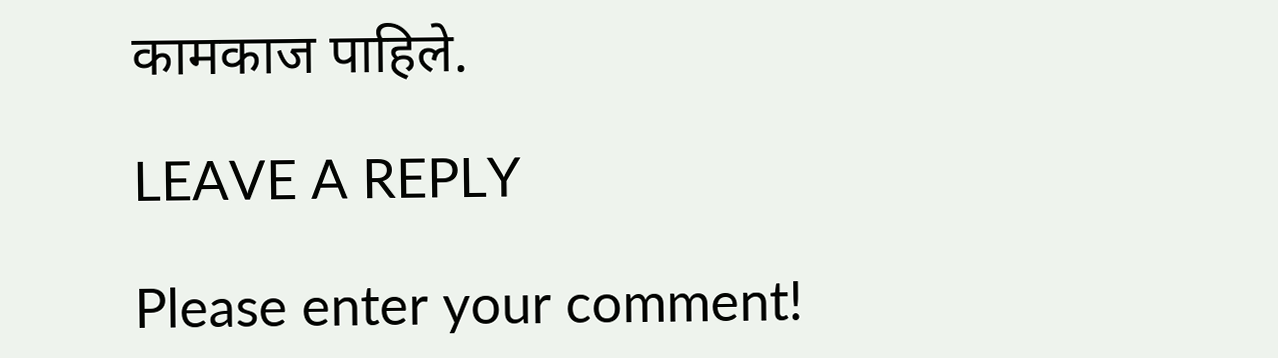कामकाज पाहिले.

LEAVE A REPLY

Please enter your comment!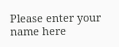Please enter your name here